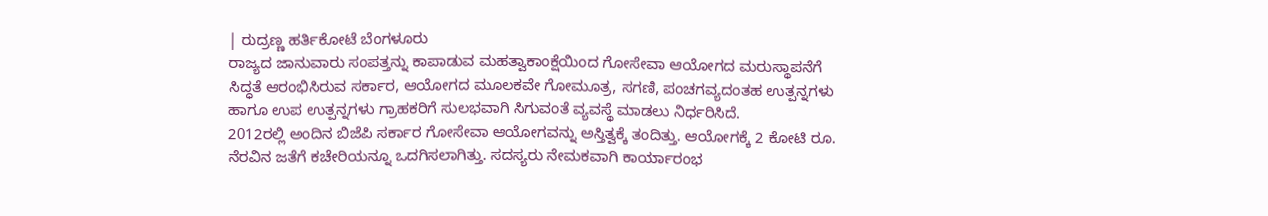| ರುದ್ರಣ್ಣ ಹರ್ತಿಕೋಟೆ ಬೆಂಗಳೂರು
ರಾಜ್ಯದ ಜಾನುವಾರು ಸಂಪತ್ತನ್ನು ಕಾಪಾಡುವ ಮಹತ್ವಾಕಾಂಕ್ಷೆಯಿಂದ ಗೋಸೇವಾ ಆಯೋಗದ ಮರುಸ್ಥಾಪನೆಗೆ ಸಿದ್ಧತೆ ಆರಂಭಿಸಿರುವ ಸರ್ಕಾರ, ಆಯೋಗದ ಮೂಲಕವೇ ಗೋಮೂತ್ರ, ಸಗಣಿ, ಪಂಚಗವ್ಯದಂತಹ ಉತ್ಪನ್ನಗಳು ಹಾಗೂ ಉಪ ಉತ್ಪನ್ನಗಳು ಗ್ರಾಹಕರಿಗೆ ಸುಲಭವಾಗಿ ಸಿಗುವಂತೆ ವ್ಯವಸ್ಥೆ ಮಾಡಲು ನಿರ್ಧರಿಸಿದೆ.
2012ರಲ್ಲಿ ಅಂದಿನ ಬಿಜೆಪಿ ಸರ್ಕಾರ ಗೋಸೇವಾ ಆಯೋಗವನ್ನು ಅಸ್ತಿತ್ವಕ್ಕೆ ತಂದಿತ್ತು. ಆಯೋಗಕ್ಕೆ 2 ಕೋಟಿ ರೂ. ನೆರವಿನ ಜತೆಗೆ ಕಚೇರಿಯನ್ನೂ ಒದಗಿಸಲಾಗಿತ್ತು. ಸದಸ್ಯರು ನೇಮಕವಾಗಿ ಕಾರ್ಯಾರಂಭ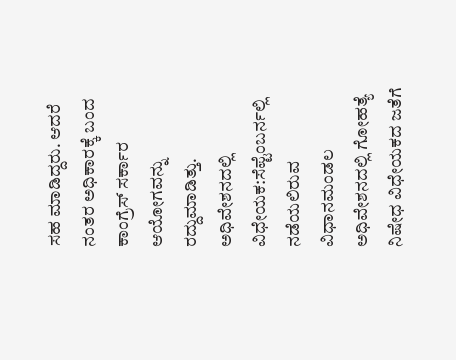ಸಹ ಮಾಡಿದ್ದರು. ಆದರೆ ನಂತರ ಅಧಿಕಾರಕ್ಕೆ ಬಂದ ಕಾಂಗ್ರೆಸ್ ಸರ್ಕಾರ ಆಯೋಗವನ್ನು ರದ್ದುಮಾಡಿತ್ತು.
ಅಧಿವೇಶನದಲ್ಲಿ ವಿಧೇಯಕ:ಸೆಪ್ಟೆಂಬರ್ನಲ್ಲಿ ನಡೆಯಲಿರುವ ವಿಧಾನಮಂಡಲ ಅಧಿವೇಶನದಲ್ಲಿ ಗೋಹತ್ಯೆ ನಿಷೇಧ ವಿಧೇಯಕದ ಜತೆಗೆ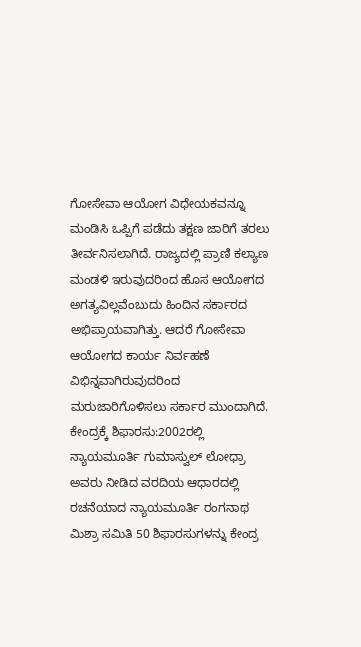ಗೋಸೇವಾ ಆಯೋಗ ವಿಧೇಯಕವನ್ನೂ ಮಂಡಿಸಿ ಒಪ್ಪಿಗೆ ಪಡೆದು ತಕ್ಷಣ ಜಾರಿಗೆ ತರಲು ತೀರ್ವನಿಸಲಾಗಿದೆ. ರಾಜ್ಯದಲ್ಲಿ ಪ್ರಾಣಿ ಕಲ್ಯಾಣ ಮಂಡಳಿ ಇರುವುದರಿಂದ ಹೊಸ ಆಯೋಗದ ಅಗತ್ಯವಿಲ್ಲವೆಂಬುದು ಹಿಂದಿನ ಸರ್ಕಾರದ ಅಭಿಪ್ರಾಯವಾಗಿತ್ತು. ಆದರೆ ಗೋಸೇವಾ ಆಯೋಗದ ಕಾರ್ಯ ನಿರ್ವಹಣೆ ವಿಭಿನ್ನವಾಗಿರುವುದರಿಂದ ಮರುಜಾರಿಗೊಳಿಸಲು ಸರ್ಕಾರ ಮುಂದಾಗಿದೆ.
ಕೇಂದ್ರಕ್ಕೆ ಶಿಫಾರಸು:2002ರಲ್ಲಿ ನ್ಯಾಯಮೂರ್ತಿ ಗುಮಾಸ್ವುಲ್ ಲೋಧ್ರಾ ಅವರು ನೀಡಿದ ವರದಿಯ ಆಧಾರದಲ್ಲಿ ರಚನೆಯಾದ ನ್ಯಾಯಮೂರ್ತಿ ರಂಗನಾಥ ಮಿಶ್ರಾ ಸಮಿತಿ 50 ಶಿಫಾರಸುಗಳನ್ನು ಕೇಂದ್ರ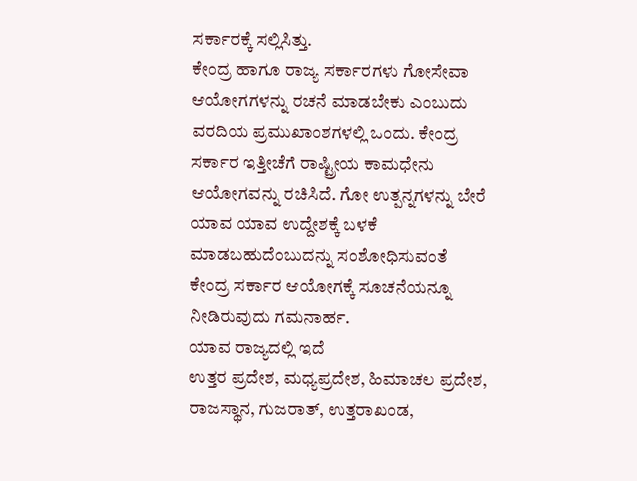ಸರ್ಕಾರಕ್ಕೆ ಸಲ್ಲಿಸಿತ್ತು.
ಕೇಂದ್ರ ಹಾಗೂ ರಾಜ್ಯ ಸರ್ಕಾರಗಳು ಗೋಸೇವಾ ಆಯೋಗಗಳನ್ನು ರಚನೆ ಮಾಡಬೇಕು ಎಂಬುದು ವರದಿಯ ಪ್ರಮುಖಾಂಶಗಳಲ್ಲಿ ಒಂದು. ಕೇಂದ್ರ ಸರ್ಕಾರ ಇತ್ತೀಚೆಗೆ ರಾಷ್ಟ್ರೀಯ ಕಾಮಧೇನು ಆಯೋಗವನ್ನು ರಚಿಸಿದೆ. ಗೋ ಉತ್ಪನ್ನಗಳನ್ನು ಬೇರೆ ಯಾವ ಯಾವ ಉದ್ದೇಶಕ್ಕೆ ಬಳಕೆ ಮಾಡಬಹುದೆಂಬುದನ್ನು ಸಂಶೋಧಿಸುವಂತೆ ಕೇಂದ್ರ ಸರ್ಕಾರ ಆಯೋಗಕ್ಕೆ ಸೂಚನೆಯನ್ನೂ ನೀಡಿರುವುದು ಗಮನಾರ್ಹ.
ಯಾವ ರಾಜ್ಯದಲ್ಲಿ ಇದೆ
ಉತ್ತರ ಪ್ರದೇಶ, ಮಧ್ಯಪ್ರದೇಶ, ಹಿಮಾಚಲ ಪ್ರದೇಶ, ರಾಜಸ್ಥಾನ, ಗುಜರಾತ್, ಉತ್ತರಾಖಂಡ,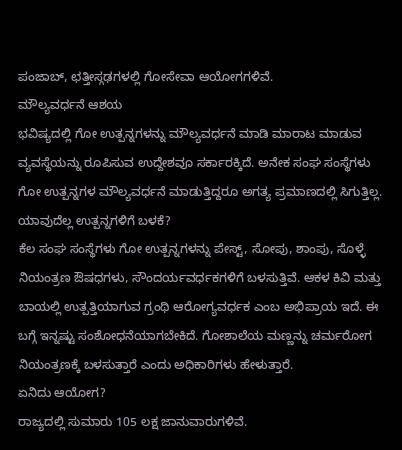ಪಂಜಾಬ್, ಛತ್ತೀಸ್ಗಢಗಳಲ್ಲಿ ಗೋಸೇವಾ ಆಯೋಗಗಳಿವೆ.
ಮೌಲ್ಯವರ್ಧನೆ ಆಶಯ
ಭವಿಷ್ಯದಲ್ಲಿ ಗೋ ಉತ್ಪನ್ನಗಳನ್ನು ಮೌಲ್ಯವರ್ಧನೆ ಮಾಡಿ ಮಾರಾಟ ಮಾಡುವ ವ್ಯವಸ್ಥೆಯನ್ನು ರೂಪಿಸುವ ಉದ್ದೇಶವೂ ಸರ್ಕಾರಕ್ಕಿದೆ. ಅನೇಕ ಸಂಘ ಸಂಸ್ಥೆಗಳು ಗೋ ಉತ್ಪನ್ನಗಳ ಮೌಲ್ಯವರ್ಧನೆ ಮಾಡುತ್ತಿದ್ದರೂ ಅಗತ್ಯ ಪ್ರಮಾಣದಲ್ಲಿ ಸಿಗುತ್ತಿಲ್ಲ.
ಯಾವುದೆಲ್ಲ ಉತ್ಪನ್ನಗಳಿಗೆ ಬಳಕೆ?
ಕೆಲ ಸಂಘ ಸಂಸ್ಥೆಗಳು ಗೋ ಉತ್ಪನ್ನಗಳನ್ನು ಪೇಸ್ಟ್, ಸೋಪು, ಶಾಂಪು, ಸೊಳ್ಳೆ ನಿಯಂತ್ರಣ ಔಷಧಗಳು, ಸೌಂದರ್ಯವರ್ಧಕಗಳಿಗೆ ಬಳಸುತ್ತಿವೆ. ಆಕಳ ಕಿವಿ ಮತ್ತು ಬಾಯಲ್ಲಿ ಉತ್ಪತ್ತಿಯಾಗುವ ಗ್ರಂಥಿ ಆರೋಗ್ಯವರ್ಧಕ ಎಂಬ ಅಭಿಪ್ರಾಯ ಇದೆ. ಈ ಬಗ್ಗೆ ಇನ್ನಷ್ಟು ಸಂಶೋಧನೆಯಾಗಬೇಕಿದೆ. ಗೋಶಾಲೆಯ ಮಣ್ಣನ್ನು ಚರ್ಮರೋಗ ನಿಯಂತ್ರಣಕ್ಕೆ ಬಳಸುತ್ತಾರೆ ಎಂದು ಅಧಿಕಾರಿಗಳು ಹೇಳುತ್ತಾರೆ.
ಏನಿದು ಆಯೋಗ?
ರಾಜ್ಯದಲ್ಲಿ ಸುಮಾರು 105 ಲಕ್ಷ ಜಾನುವಾರುಗಳಿವೆ.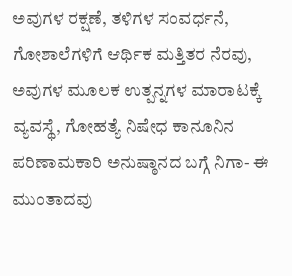ಅವುಗಳ ರಕ್ಷಣೆ, ತಳಿಗಳ ಸಂವರ್ಧನೆ, ಗೋಶಾಲೆಗಳಿಗೆ ಆರ್ಥಿಕ ಮತ್ತಿತರ ನೆರವು, ಅವುಗಳ ಮೂಲಕ ಉತ್ಪನ್ನಗಳ ಮಾರಾಟಕ್ಕೆ ವ್ಯವಸ್ಥೆ, ಗೋಹತ್ಯೆ ನಿಷೇಧ ಕಾನೂನಿನ ಪರಿಣಾಮಕಾರಿ ಅನುಷ್ಠಾನದ ಬಗ್ಗೆ ನಿಗಾ- ಈ ಮುಂತಾದವು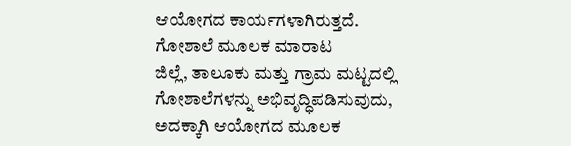ಆಯೋಗದ ಕಾರ್ಯಗಳಾಗಿರುತ್ತದೆ.
ಗೋಶಾಲೆ ಮೂಲಕ ಮಾರಾಟ
ಜಿಲ್ಲೆ, ತಾಲೂಕು ಮತ್ತು ಗ್ರಾಮ ಮಟ್ಟದಲ್ಲಿ ಗೋಶಾಲೆಗಳನ್ನು ಅಭಿವೃದ್ಧಿಪಡಿಸುವುದು, ಅದಕ್ಕಾಗಿ ಆಯೋಗದ ಮೂಲಕ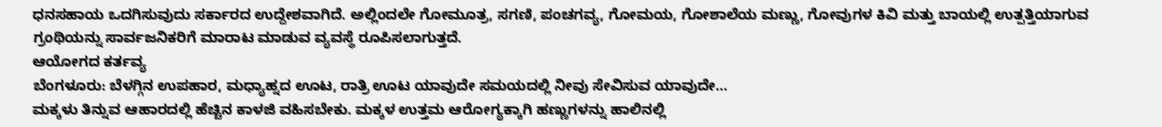ಧನಸಹಾಯ ಒದಗಿಸುವುದು ಸರ್ಕಾರದ ಉದ್ದೇಶವಾಗಿದೆ. ಅಲ್ಲಿಂದಲೇ ಗೋಮೂತ್ರ, ಸಗಣಿ, ಪಂಚಗವ್ಯ, ಗೋಮಯ, ಗೋಶಾಲೆಯ ಮಣ್ಣು, ಗೋವುಗಳ ಕಿವಿ ಮತ್ತು ಬಾಯಲ್ಲಿ ಉತ್ಪತ್ತಿಯಾಗುವ ಗ್ರಂಥಿಯನ್ನು ಸಾರ್ವಜನಿಕರಿಗೆ ಮಾರಾಟ ಮಾಡುವ ವ್ಯವಸ್ಥೆ ರೂಪಿಸಲಾಗುತ್ತದೆ.
ಆಯೋಗದ ಕರ್ತವ್ಯ
ಬೆಂಗಳೂರು: ಬೆಳಗ್ಗಿನ ಉಪಹಾರ, ಮಧ್ಯಾಹ್ನದ ಊಟ, ರಾತ್ರಿ ಊಟ ಯಾವುದೇ ಸಮಯದಲ್ಲಿ ನೀವು ಸೇವಿಸುವ ಯಾವುದೇ…
ಮಕ್ಕಳು ತಿನ್ನುವ ಆಹಾರದಲ್ಲಿ ಹೆಚ್ಚಿನ ಕಾಳಜಿ ವಹಿಸಬೇಕು. ಮಕ್ಕಳ ಉತ್ತಮ ಆರೋಗ್ಯಕ್ಕಾಗಿ ಹಣ್ಣುಗಳನ್ನು ಹಾಲಿನಲ್ಲಿ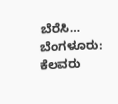ಬೆರೆಸಿ…
ಬೆಂಗಳೂರು: ಕೆಲವರು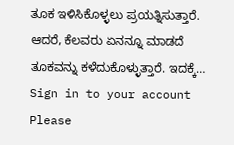ತೂಕ ಇಳಿಸಿಕೊಳ್ಳಲು ಪ್ರಯತ್ನಿಸುತ್ತಾರೆ. ಆದರೆ, ಕೆಲವರು ಏನನ್ನೂ ಮಾಡದೆ ತೂಕವನ್ನು ಕಳೆದುಕೊಳ್ಳುತ್ತಾರೆ. ಇದಕ್ಕೆ…
Sign in to your account
Please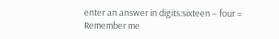enter an answer in digits:sixteen − four =
Remember me